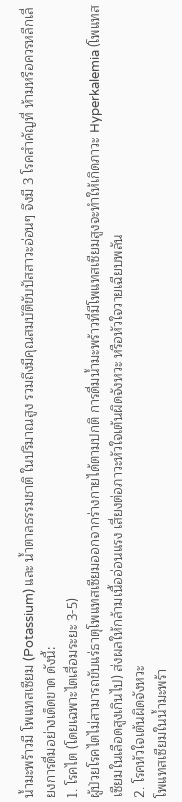น้ำมะพร้าวมี โพแทสเซียม (Potassium) และ น้ำตาลธรรมชาติ ในปริมาณสูง รวมถึงมีคุณสมบัติขับปัสสาวะอ่อนๆ จึงมี 3 โรคสำคัญที่ ห้ามหรือควรหลีกเลี่ยงการดื่มอย่างเด็ดขาด ดังนี้:
1. โรคไต (โดยเฉพาะไตเสื่อมระยะ 3-5)
ผู้ป่วยโรคไตไม่สามารถขับแร่ธาตุโพแทสเซียมออกจากร่างกายได้ตามปกติ การดื่มน้ำมะพร้าวที่มีโพแทสเซียมสูงจะทำให้เกิดภาวะ Hyperkalemia (โพแทสเซียมในเลือดสูงเกินไป) ส่งผลให้กล้ามเนื้ออ่อนแรง เสี่ยงต่อภาวะหัวใจเต้นผิดจังหวะ หรือหัวใจวายเฉียบพลัน
2. โรคหัวใจเต้นผิดจังหวะ
โพแทสเซียมในน้ำมะพร้า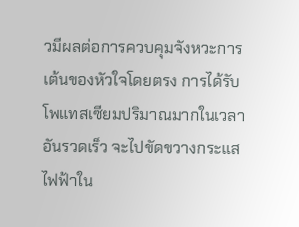วมีผลต่อการควบคุมจังหวะการเต้นของหัวใจโดยตรง การได้รับโพแทสเซียมปริมาณมากในเวลาอันรวดเร็ว จะไปขัดขวางกระแสไฟฟ้าใน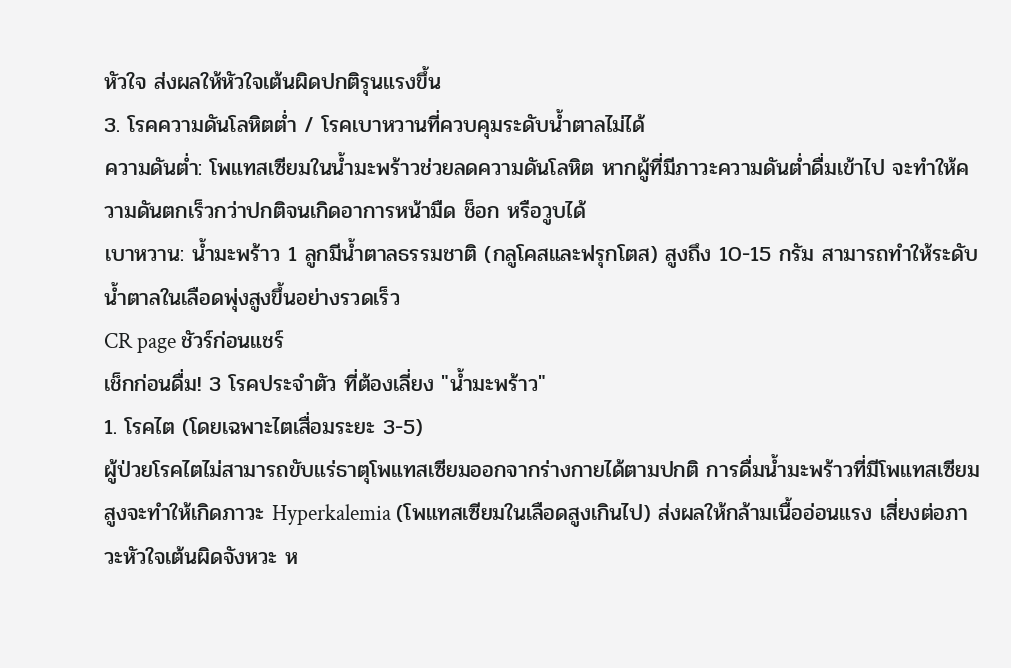หัวใจ ส่งผลให้หัวใจเต้นผิดปกติรุนแรงขึ้น
3. โรคความดันโลหิตต่ำ / โรคเบาหวานที่ควบคุมระดับน้ำตาลไม่ได้
ความดันต่ำ: โพแทสเซียมในน้ำมะพร้าวช่วยลดความดันโลหิต หากผู้ที่มีภาวะความดันต่ำดื่มเข้าไป จะทำให้ความดันตกเร็วกว่าปกติจนเกิดอาการหน้ามืด ช็อก หรือวูบได้
เบาหวาน: น้ำมะพร้าว 1 ลูกมีน้ำตาลธรรมชาติ (กลูโคสและฟรุกโตส) สูงถึง 10-15 กรัม สามารถทำให้ระดับน้ำตาลในเลือดพุ่งสูงขึ้นอย่างรวดเร็ว
CR page ชัวร์ก่อนแชร์
เช็กก่อนดื่ม! 3 โรคประจําตัว ที่ต้องเลี่ยง "น้ำมะพร้าว"
1. โรคไต (โดยเฉพาะไตเสื่อมระยะ 3-5)
ผู้ป่วยโรคไตไม่สามารถขับแร่ธาตุโพแทสเซียมออกจากร่างกายได้ตามปกติ การดื่มน้ำมะพร้าวที่มีโพแทสเซียมสูงจะทำให้เกิดภาวะ Hyperkalemia (โพแทสเซียมในเลือดสูงเกินไป) ส่งผลให้กล้ามเนื้ออ่อนแรง เสี่ยงต่อภาวะหัวใจเต้นผิดจังหวะ ห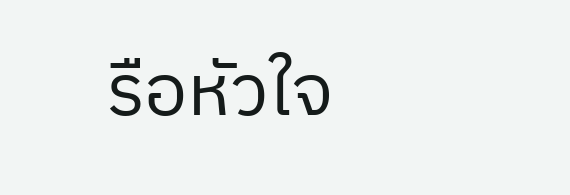รือหัวใจ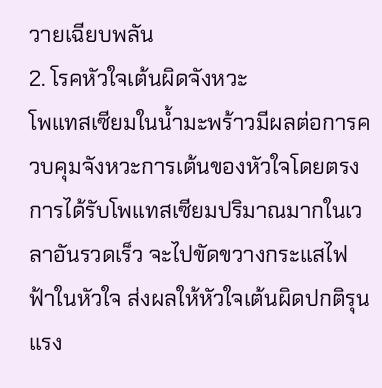วายเฉียบพลัน
2. โรคหัวใจเต้นผิดจังหวะ
โพแทสเซียมในน้ำมะพร้าวมีผลต่อการควบคุมจังหวะการเต้นของหัวใจโดยตรง การได้รับโพแทสเซียมปริมาณมากในเวลาอันรวดเร็ว จะไปขัดขวางกระแสไฟฟ้าในหัวใจ ส่งผลให้หัวใจเต้นผิดปกติรุนแรง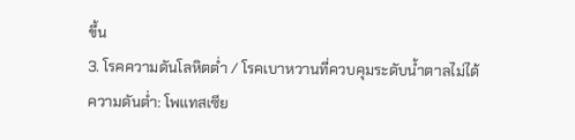ขึ้น
3. โรคความดันโลหิตต่ำ / โรคเบาหวานที่ควบคุมระดับน้ำตาลไม่ได้
ความดันต่ำ: โพแทสเซีย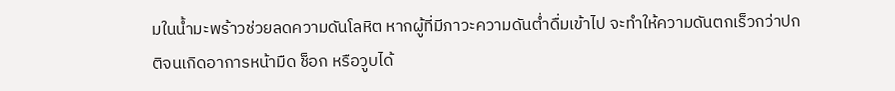มในน้ำมะพร้าวช่วยลดความดันโลหิต หากผู้ที่มีภาวะความดันต่ำดื่มเข้าไป จะทำให้ความดันตกเร็วกว่าปกติจนเกิดอาการหน้ามืด ช็อก หรือวูบได้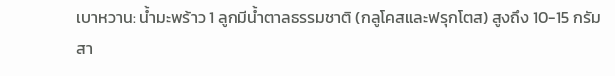เบาหวาน: น้ำมะพร้าว 1 ลูกมีน้ำตาลธรรมชาติ (กลูโคสและฟรุกโตส) สูงถึง 10-15 กรัม สา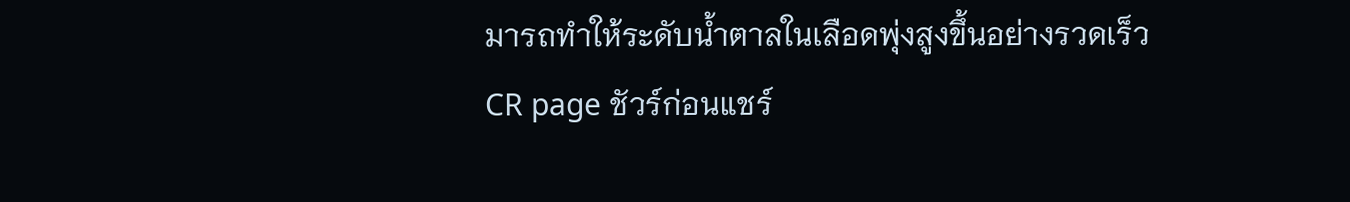มารถทำให้ระดับน้ำตาลในเลือดพุ่งสูงขึ้นอย่างรวดเร็ว
CR page ชัวร์ก่อนแชร์